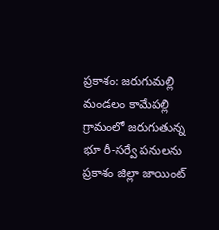ప్రకాశం: జరుగుమల్లి మండలం కామేపల్లి గ్రామంలో జరుగుతున్న భూ రీ-సర్వే పనులను ప్రకాశం జిల్లా జాయింట్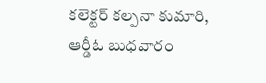కలెక్టర్ కల్పనా కుమారి, ఆర్డీఓ బుధవారం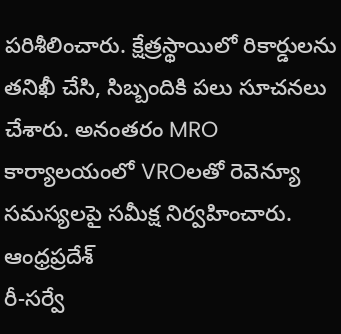పరిశీలించారు. క్షేత్రస్థాయిలో రికార్డులను తనిఖీ చేసి, సిబ్బందికి పలు సూచనలు చేశారు. అనంతరం MRO కార్యాలయంలో VROలతో రెవెన్యూ సమస్యలపై సమీక్ష నిర్వహించారు.
ఆంధ్రప్రదేశ్
రీ-సర్వే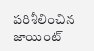పరిశీలించిన జాయింట్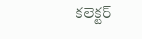కలెక్టర్